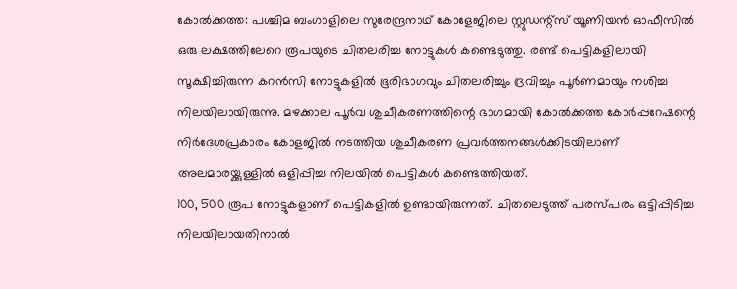കോൽക്കത്ത: പശ്ചിമ ബംഗാളിലെ സുരേന്ദ്രനാഥ് കോളേജിലെ സ്റ്റുഡന്റ്സ് യൂണിയൻ ഓഫീസിൽ ഒരു ലക്ഷത്തിലേറെ രൂപയുടെ ചിതലരിച്ച നോട്ടുകൾ കണ്ടെടുത്തു. രണ്ട് പെട്ടികളിലായി സൂക്ഷിച്ചിരുന്ന കറൻസി നോട്ടുകളിൽ ഭൂരിഭാഗവും ചിതലരിച്ചും ദ്രവിച്ചും പൂർണമായും നശിച്ച നിലയിലായിരുന്നു. മഴക്കാല പൂർവ ശുചീകരണത്തിന്റെ ഭാഗമായി കോൽക്കത്ത കോർപ്പറേഷന്റെ നിർദേശപ്രകാരം കോളജിൽ നടത്തിയ ശുചീകരണ പ്രവർത്തനങ്ങൾക്കിടയിലാണ് അലമാരയ്ക്കുള്ളിൽ ഒളിപ്പിച്ച നിലയിൽ പെട്ടികൾ കണ്ടെത്തിയത്.
100, 500 രൂപ നോട്ടുകളാണ് പെട്ടികളിൽ ഉണ്ടായിരുന്നത്. ചിതലെടുത്ത് പരസ്പരം ഒട്ടിപ്പിടിച്ച നിലയിലായതിനാൽ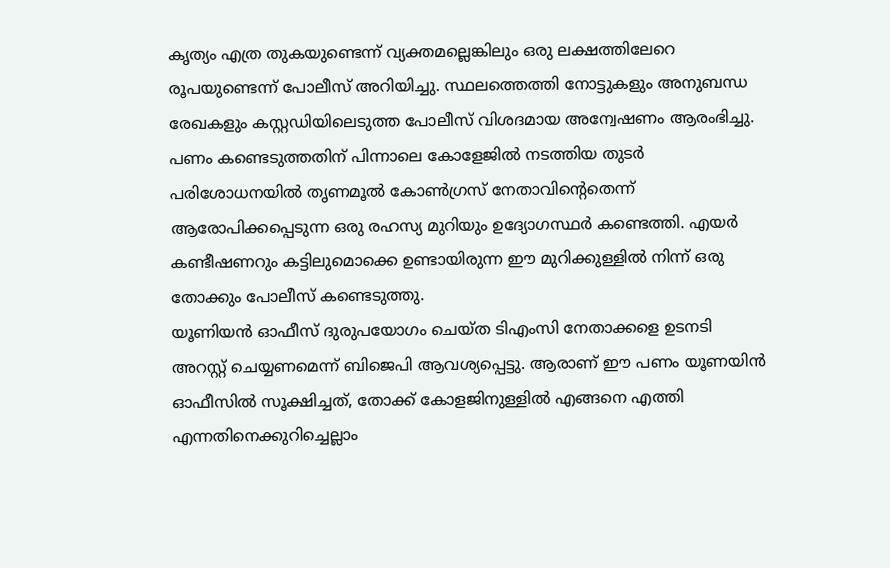കൃത്യം എത്ര തുകയുണ്ടെന്ന് വ്യക്തമല്ലെങ്കിലും ഒരു ലക്ഷത്തിലേറെ രൂപയുണ്ടെന്ന് പോലീസ് അറിയിച്ചു. സ്ഥലത്തെത്തി നോട്ടുകളും അനുബന്ധ രേഖകളും കസ്റ്റഡിയിലെടുത്ത പോലീസ് വിശദമായ അന്വേഷണം ആരംഭിച്ചു.
പണം കണ്ടെടുത്തതിന് പിന്നാലെ കോളേജിൽ നടത്തിയ തുടർ പരിശോധനയിൽ തൃണമൂൽ കോൺഗ്രസ് നേതാവിന്റെതെന്ന് ആരോപിക്കപ്പെടുന്ന ഒരു രഹസ്യ മുറിയും ഉദ്യോഗസ്ഥർ കണ്ടെത്തി. എയർ കണ്ടീഷണറും കട്ടിലുമൊക്കെ ഉണ്ടായിരുന്ന ഈ മുറിക്കുള്ളിൽ നിന്ന് ഒരു തോക്കും പോലീസ് കണ്ടെടുത്തു.
യൂണിയൻ ഓഫീസ് ദുരുപയോഗം ചെയ്ത ടിഎംസി നേതാക്കളെ ഉടനടി അറസ്റ്റ് ചെയ്യണമെന്ന് ബിജെപി ആവശ്യപ്പെട്ടു. ആരാണ് ഈ പണം യൂണയിൻ ഓഫീസിൽ സൂക്ഷിച്ചത്, തോക്ക് കോളജിനുള്ളിൽ എങ്ങനെ എത്തി എന്നതിനെക്കുറിച്ചെല്ലാം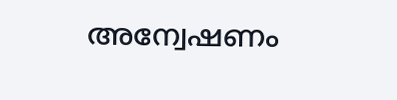അന്വേഷണം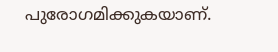പുരോഗമിക്കുകയാണ്.